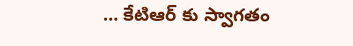… కేటిఆర్ కు స్వాగతం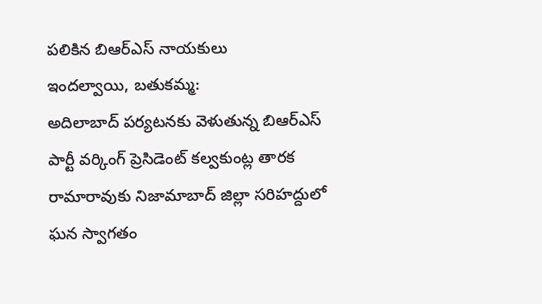పలికిన బిఆర్ఎస్ నాయకులు
ఇందల్వాయి, బతుకమ్మ:
అదిలాబాద్ పర్యటనకు వెళుతున్న బిఆర్ఎస్ పార్టీ వర్కింగ్ ప్రెసిడెంట్ కల్వకుంట్ల తారక రామారావుకు నిజామాబాద్ జిల్లా సరిహద్దులో ఘన స్వాగతం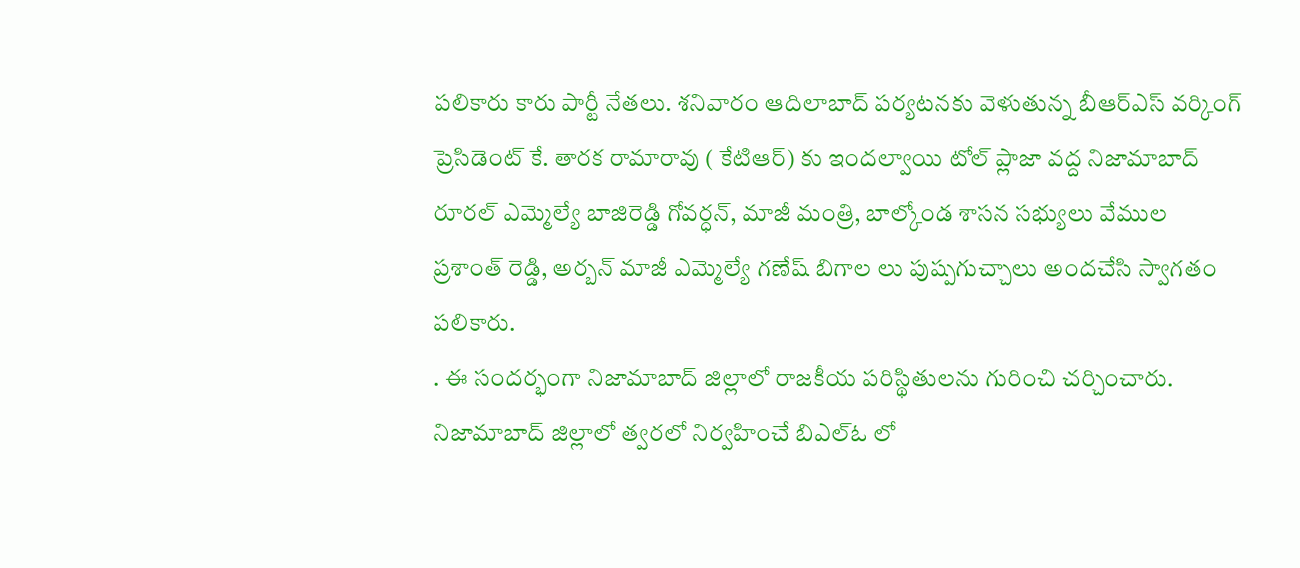పలికారు కారు పార్టీ నేతలు. శనివారం ఆదిలాబాద్ పర్యటనకు వెళుతున్న బీఆర్ఎస్ వర్కింగ్ ప్రెసిడెంట్ కే. తారక రామారావు ( కేటిఆర్) కు ఇందల్వాయి టోల్ ప్లాజా వద్ద నిజామాబాద్ రూరల్ ఎమ్మెల్యే బాజిరెడ్డి గోవర్ధన్, మాజీ మంత్రి, బాల్కోండ శాసన సభ్యులు వేముల ప్రశాంత్ రెడ్డి, అర్బన్ మాజీ ఎమ్మెల్యే గణేష్ బిగాల లు పుష్పగుచ్చాలు అందచేసి స్వాగతం పలికారు.
. ఈ సందర్భంగా నిజామాబాద్ జిల్లాలో రాజకీయ పరిస్థితులను గురించి చర్చించారు. నిజామాబాద్ జిల్లాలో త్వరలో నిర్వహించే బిఎల్ఓ లో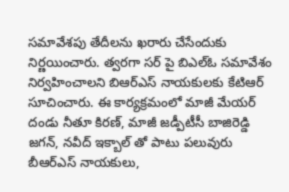సమావేశపు తేదీలను ఖరారు చేసేందుకు నిర్ణయించారు. త్వరగా సర్ పై బిఎల్ఓ సమావేశం నిర్వహించాలని బిఆర్ఎస్ నాయకులకు కేటిఆర్ సూచించారు. ఈ కార్యక్రమంలో మాజీ మేయర్ దండు నీతూ కిరణ్, మాజీ జడ్పీటీసీ బాజిరెడ్డి జగన్, నవీద్ ఇక్బాల్ తో పాటు పలువురు బీఆర్ఎస్ నాయకులు,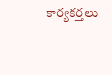కార్యకర్తలు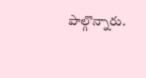పాల్గొన్నారు.